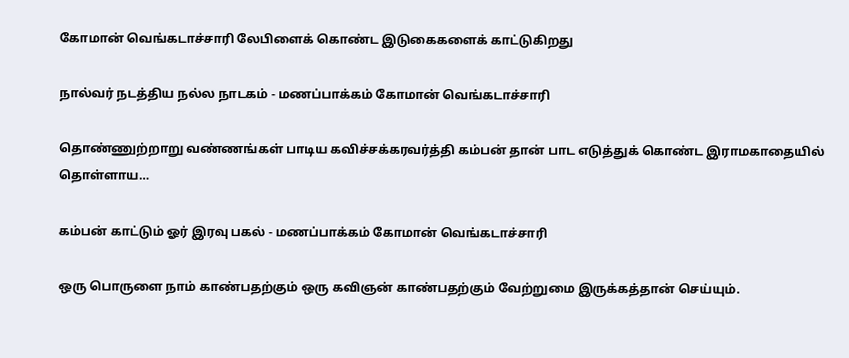கோமான் வெங்கடாச்சாரி லேபிளைக் கொண்ட இடுகைகளைக் காட்டுகிறது

நால்வர் நடத்திய நல்ல நாடகம் - மணப்பாக்கம் கோமான் வெங்கடாச்சாரி

தொண்ணுற்றாறு வண்ணங்கள் பாடிய கவிச்சக்கரவர்த்தி கம்பன் தான் பாட எடுத்துக் கொண்ட இராமகாதையில் தொள்ளாய…

கம்பன் காட்டும் ஓர் இரவு பகல் - மணப்பாக்கம் கோமான் வெங்கடாச்சாரி

ஒரு பொருளை நாம் காண்பதற்கும் ஒரு கவிஞன் காண்பதற்கும் வேற்றுமை இருக்கத்தான் செய்யும்.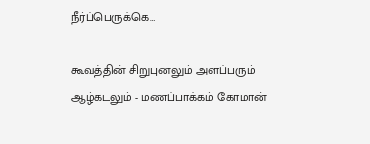நீர்ப்பெருக்கெ…

கூவத்தின் சிறுபுனலும் அளப்பரும் ஆழ்கடலும் - மணப்பாக்கம் கோமான்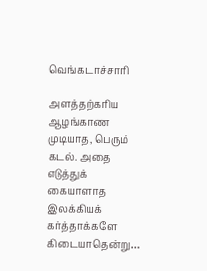வெங்கடாச்சாரி

அளத்தற்கரிய ஆழங்காண முடியாத, பெரும் கடல். அதை எடுத்துக் கையாளாத இலக்கியக் கர்த்தாக்களே கிடையாதென்று…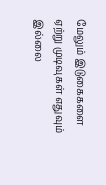மேலும் இடுகைகளை ஏற்று முடிவுகள் எதுவும் இல்லை